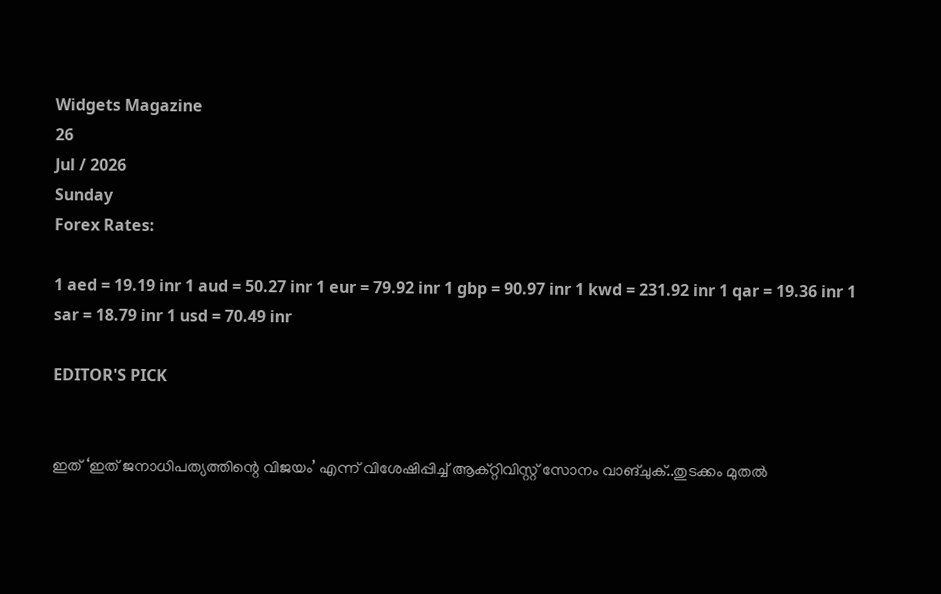Widgets Magazine
26
Jul / 2026
Sunday
Forex Rates:

1 aed = 19.19 inr 1 aud = 50.27 inr 1 eur = 79.92 inr 1 gbp = 90.97 inr 1 kwd = 231.92 inr 1 qar = 19.36 inr 1 sar = 18.79 inr 1 usd = 70.49 inr

EDITOR'S PICK


ഇത് ‘ഇത് ജനാധിപത്യത്തിന്റെ വിജയം’ എന്ന് വിശേഷിപ്പിച്ച് ആക്റ്റിവിസ്റ്റ് സോനം വാങ്ചുക്..തുടക്കം മുതൽ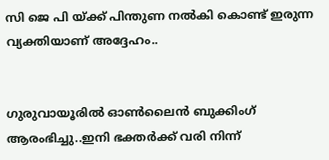സി ജെ പി യ്ക്ക് പിന്തുണ നൽകി കൊണ്ട് ഇരുന്ന വ്യക്തിയാണ് അദ്ദേഹം..


ഗുരുവായൂരിൽ ഓൺലൈൻ ബുക്കിംഗ് ആരംഭിച്ചു..ഇനി ഭക്തർക്ക് വരി നിന്ന്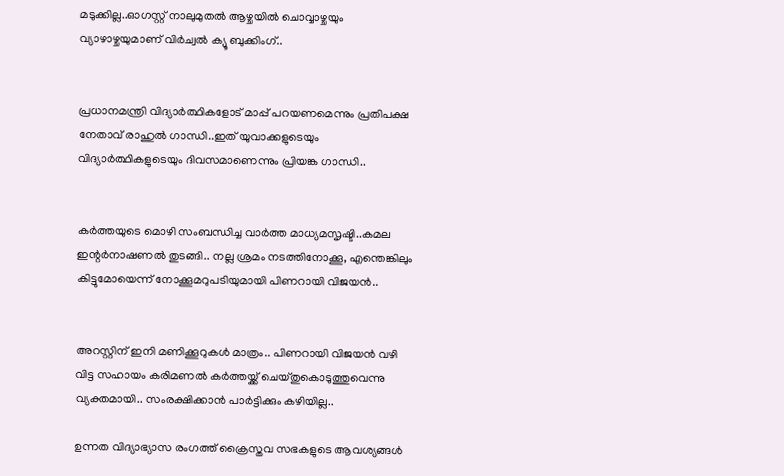മടുക്കില്ല..ഓഗസ്റ്റ് നാലുമുതൽ ആഴ്ചയിൽ ചൊവ്വാഴ്ചയും വ്യാഴാഴ്ചയുമാണ് വിർച്വൽ ക്യൂ ബുക്കിംഗ്..


പ്രധാനമന്ത്രി വിദ്യാര്‍ത്ഥികളോട് മാപ്പ് പറയണമെന്നും പ്രതിപക്ഷ നേതാവ് രാഹുല്‍ ഗാന്ധി..ഇത് യുവാക്കളുടെയും വിദ്യാര്‍ത്ഥികളുടെയും ദിവസമാണെന്നും പ്രിയങ്ക ഗാന്ധി..


കര്‍ത്തയുടെ മൊഴി സംബന്ധിച്ച വാര്‍ത്ത മാധ്യമസൃഷ്ടി..കമല ഇന്റര്‍നാഷണല്‍ തുടങ്ങി.. നല്ല ശ്രമം നടത്തിനോക്കൂ, എന്തെങ്കിലും കിട്ടുമോയെന്ന് നോക്കൂമറുപടിയുമായി പിണറായി വിജയന്‍..


അറസ്റ്റിന് ഇനി മണിക്കൂറുകള്‍ മാത്രം.. പിണറായി വിജയന്‍ വഴി വിട്ട സഹായം കരിമണല്‍ കര്‍ത്തയ്ക്ക് ചെയ്തുകൊടുത്തുവെന്നു വ്യക്തമായി.. സംരക്ഷിക്കാന്‍ പാര്‍ട്ടിക്കും കഴിയില്ല..

ഉന്നത വിദ്യാഭ്യാസ രംഗത്ത് ക്രൈസ്തവ സഭകളുടെ ആവശ്യങ്ങള്‍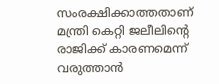സംരക്ഷിക്കാത്തതാണ് മന്ത്രി കെറ്റി ജലീലിന്റെ രാജിക്ക് കാരണമെന്ന് വരുത്താന്‍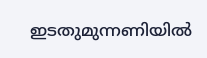ഇടതുമുന്നണിയില്‍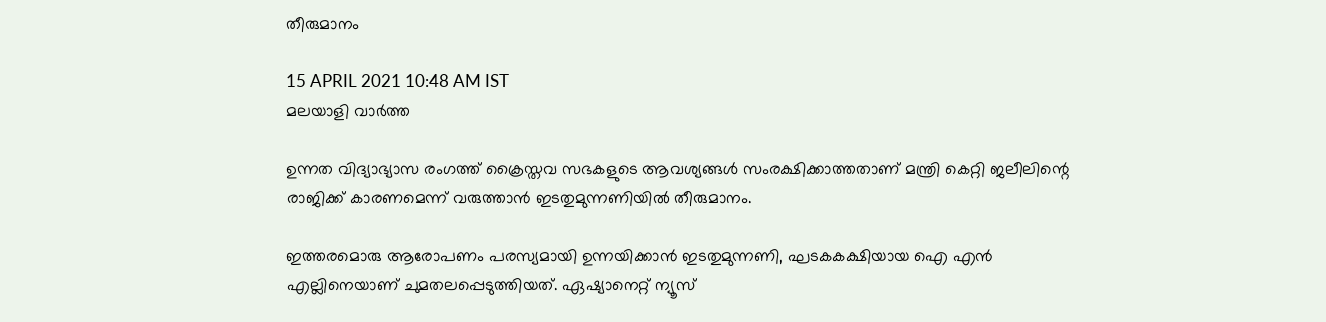തീരുമാനം

15 APRIL 2021 10:48 AM IST
മലയാളി വാര്‍ത്ത

ഉന്നത വിദ്യാഭ്യാസ രംഗത്ത് ക്രൈസ്തവ സഭകളുടെ ആവശ്യങ്ങള്‍ സംരക്ഷിക്കാത്തതാണ് മന്ത്രി കെറ്റി ജലീലിന്റെ രാജിക്ക് കാരണമെന്ന് വരുത്താന്‍ ഇടതുമുന്നണിയില്‍ തീരുമാനം.

ഇത്തരമൊരു ആരോപണം പരസ്യമായി ഉന്നയിക്കാന്‍ ഇടതുമുന്നണി, ഘടകകക്ഷിയായ ഐ എന്‍ എല്ലിനെയാണ് ചുമതലപ്പെടുത്തിയത്. ഏഷ്യാനെറ്റ് ന്യൂസ്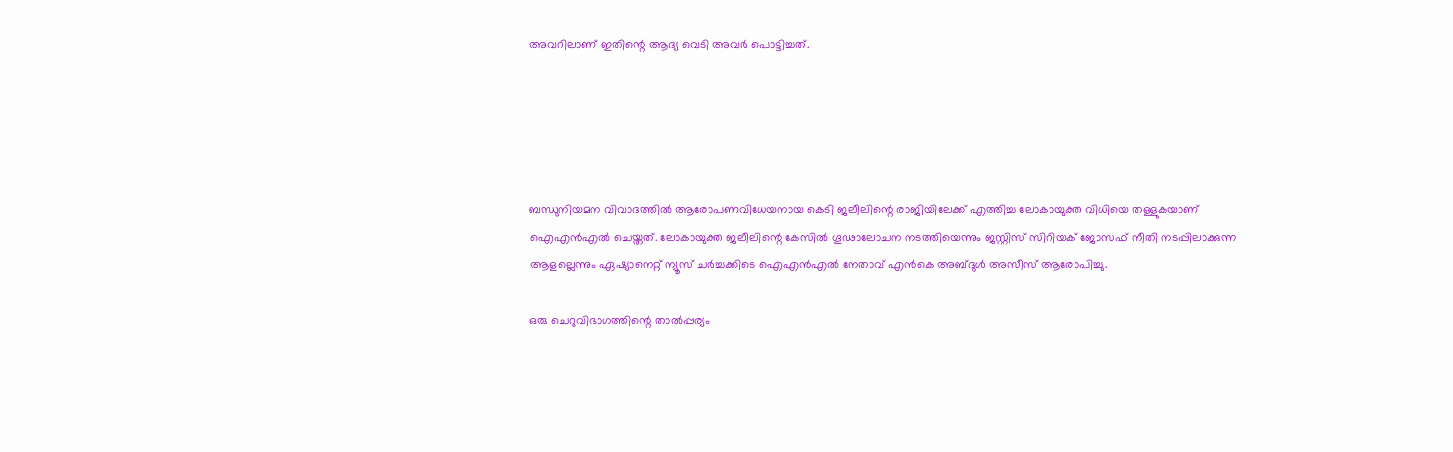അവറിലാണ് ഇതിന്റെ ആദ്യ വെടി അവര്‍ പൊട്ടിച്ചത്.





ബന്ധുനിയമന വിവാദത്തില്‍ ആരോപണവിധേയനായ കെടി ജലീലിന്റെ രാജിയിലേക്ക് എത്തിച്ച ലോകായുക്ത വിധിയെ തള്ളുകയാണ് ഐഎന്‍എല്‍ ചെയ്തത്. ലോകായുക്ത ജലീലിന്റെ കേസില്‍ ഗൂഢാലോചന നടത്തിയെന്നും ജസ്റ്റിസ് സിറിയക് ജോസഫ് നീതി നടപ്പിലാക്കുന്ന ആളല്ലെന്നും ഏഷ്യാനെറ്റ് ന്യൂസ് ചര്‍ച്ചക്കിടെ ഐഎന്‍എല്‍ നേതാവ് എന്‍കെ അബ്ദുള്‍ അസീസ് ആരോപിച്ചു.

ഒരു ചെറുവിഭാഗത്തിന്റെ താല്‍പ്പര്യം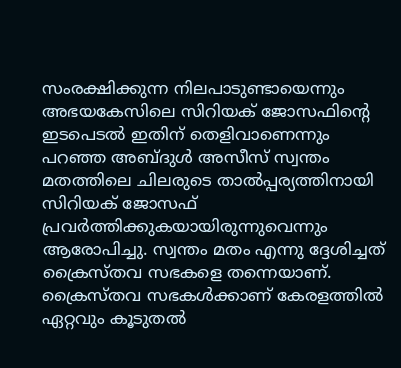സംരക്ഷിക്കുന്ന നിലപാടുണ്ടായെന്നും അഭയകേസിലെ സിറിയക് ജോസഫിന്റെ ഇടപെടല്‍ ഇതിന് തെളിവാണെന്നും പറഞ്ഞ അബ്ദുള്‍ അസീസ് സ്വന്തം മതത്തിലെ ചിലരുടെ താല്‍പ്പര്യത്തിനായി സിറിയക് ജോസഫ് പ്രവര്‍ത്തിക്കുകയായിരുന്നുവെന്നും ആരോപിച്ചു. സ്വന്തം മതം എന്നു ദ്ദേശിച്ചത് ക്രൈസ്തവ സഭകളെ തന്നെയാണ്. ക്രൈസ്തവ സഭകള്‍ക്കാണ് കേരളത്തില്‍ ഏറ്റവും കൂടുതല്‍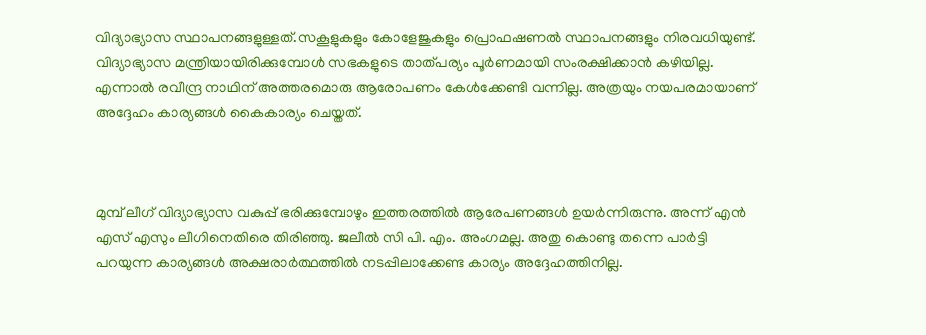വിദ്യാഭ്യാസ സ്ഥാപനങ്ങളുള്ളത്.സകൂളുകളും കോളേജുകളും പ്രൊഫഷണല്‍ സ്ഥാപനങ്ങളും നിരവധിയുണ്ട്. വിദ്യാഭ്യാസ മന്ത്രിയായിരിക്കുമ്പോള്‍ സഭകളുടെ താത്പര്യം പൂര്‍ണമായി സംരക്ഷിക്കാന്‍ കഴിയില്ല. എന്നാല്‍ രവീന്ദ്ര നാഥിന് അത്തരമൊരു ആരോപണം കേള്‍ക്കേണ്ടി വന്നില്ല. അത്രയും നയപരമായാണ് അദ്ദേഹം കാര്യങ്ങള്‍ കൈകാര്യം ചെയ്തത്.



മുമ്പ് ലീഗ് വിദ്യാഭ്യാസ വകുപ്പ് ഭരിക്കുമ്പോഴും ഇത്തരത്തില്‍ ആരേപണങ്ങള്‍ ഉയര്‍ന്നിരുന്നു. അന്ന് എന്‍ എസ് എസും ലീഗിനെതിരെ തിരിഞ്ഞു. ജലീല്‍ സി പി. എം. അംഗമല്ല. അതു കൊണ്ടു തന്നെ പാര്‍ട്ടി പറയുന്ന കാര്യങ്ങള്‍ അക്ഷരാര്‍ത്ഥത്തില്‍ നടപ്പിലാക്കേണ്ട കാര്യം അദ്ദേഹത്തിനില്ല.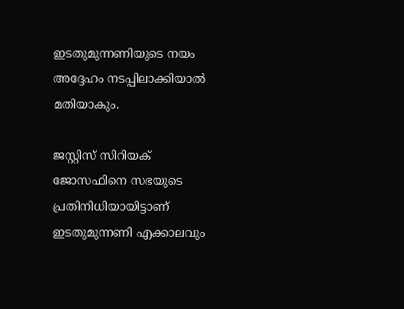ഇടതുമുന്നണിയുടെ നയം അദ്ദേഹം നടപ്പിലാക്കിയാല്‍ മതിയാകും.

ജസ്റ്റിസ് സിറിയക് ജോസഫിനെ സഭയുടെ പ്രതിനിധിയായിട്ടാണ് ഇടതുമുന്നണി എക്കാലവും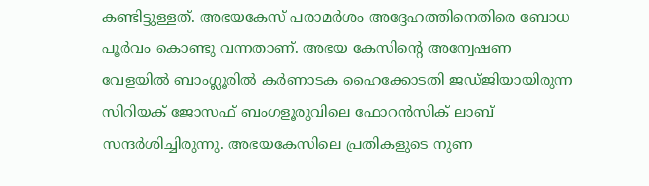കണ്ടിട്ടുള്ളത്. അഭയകേസ് പരാമര്‍ശം അദ്ദേഹത്തിനെതിരെ ബോധ പൂര്‍വം കൊണ്ടു വന്നതാണ്. അഭയ കേസിന്റെ അന്വേഷണ വേളയില്‍ ബാംഗ്ലൂരില്‍ കര്‍ണാടക ഹൈക്കോടതി ജഡ്ജിയായിരുന്ന സിറിയക് ജോസഫ് ബംഗളൂരുവിലെ ഫോറന്‍സിക് ലാബ് സന്ദര്‍ശിച്ചിരുന്നു. അഭയകേസിലെ പ്രതികളുടെ നുണ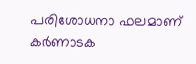പരിശോധനാ ഫലമാണ് കര്‍ണാടക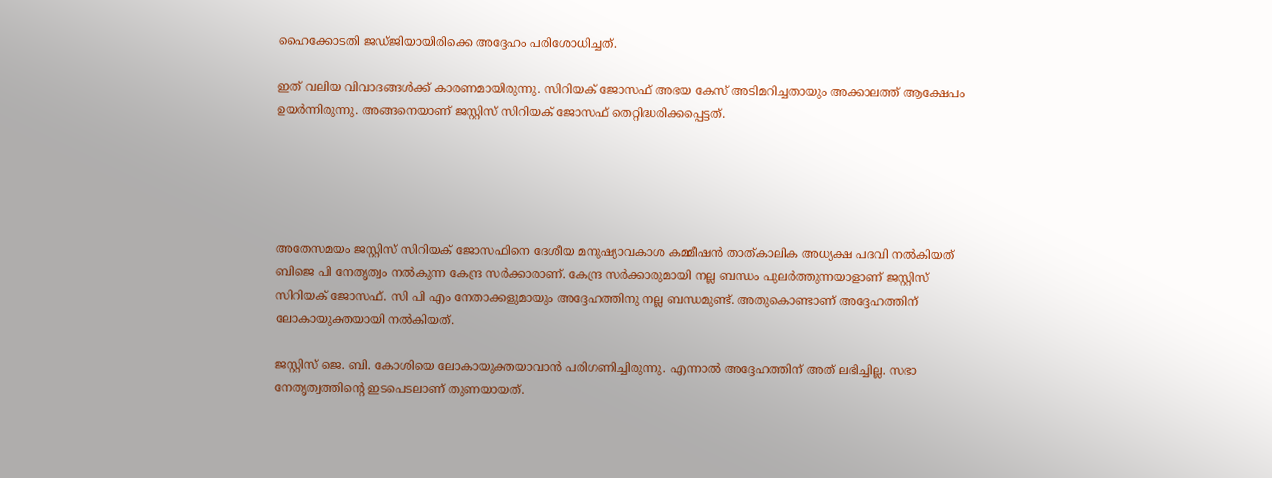ഹൈക്കോടതി ജഡ്ജിയായിരിക്കെ അദ്ദേഹം പരിശോധിച്ചത്.

ഇത് വലിയ വിവാദങ്ങള്‍ക്ക് കാരണമായിരുന്നു. സിറിയക് ജോസഫ് അഭയ കേസ് അടിമറിച്ചതായും അക്കാലത്ത് ആക്ഷേപം ഉയര്‍ന്നിരുന്നു. അങ്ങനെയാണ് ജസ്റ്റിസ് സിറിയക് ജോസഫ് തെറ്റിദ്ധരിക്കപ്പെട്ടത്.





അതേസമയം ജസ്റ്റിസ് സിറിയക് ജോസഫിനെ ദേശീയ മനുഷ്യാവകാശ കമ്മീഷന്‍ താത്കാലിക അധ്യക്ഷ പദവി നല്‍കിയത് ബിജെ പി നേതൃത്വം നല്‍കുന്ന കേന്ദ്ര സര്‍ക്കാരാണ്. കേന്ദ്ര സര്‍ക്കാരുമായി നല്ല ബന്ധം പുലര്‍ത്തുന്നയാളാണ് ജസ്റ്റിസ് സിറിയക് ജോസഫ്. സി പി എം നേതാക്കളുമായും അദ്ദേഹത്തിനു നല്ല ബന്ധമുണ്ട്. അതുകൊണ്ടാണ് അദ്ദേഹത്തിന് ലോകായുക്തയായി നല്‍കിയത്.

ജസ്റ്റിസ് ജെ. ബി. കോശിയെ ലോകായുക്തയാവാന്‍ പരിഗണിച്ചിരുന്നു. എന്നാല്‍ അദ്ദേഹത്തിന് അത് ലഭിച്ചില്ല. സഭാ നേതൃത്വത്തിന്റെ ഇടപെടലാണ് തുണയായത്.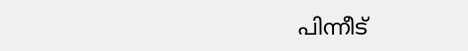പിന്നീട്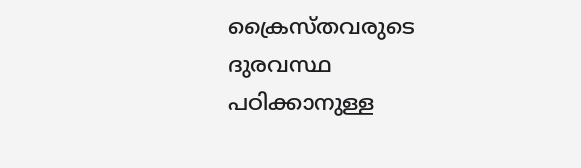ക്രൈസ്തവരുടെ ദുരവസ്ഥ പഠിക്കാനുള്ള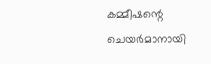കമ്മീഷന്റെ ചെയര്‍മാനായി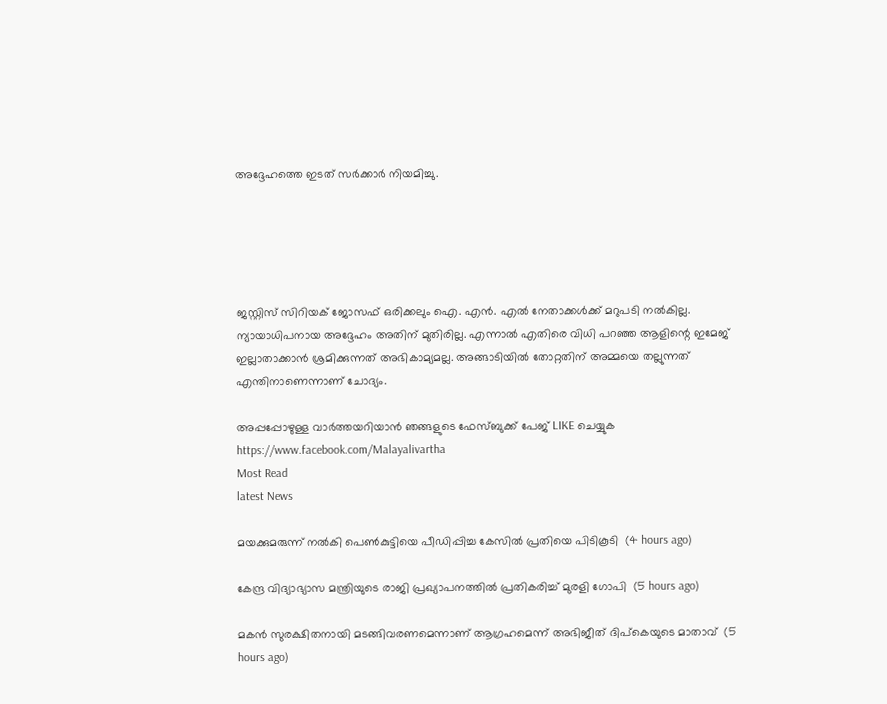അദ്ദേഹത്തെ ഇടത് സര്‍ക്കാര്‍ നിയമിച്ചു.





ജസ്റ്റിസ് സിറിയക് ജോസഫ് ഒരിക്കലും ഐ. എന്‍. എല്‍ നേതാക്കള്‍ക്ക് മറുപടി നല്‍കില്ല. ന്യായാധിപനായ അദ്ദേഹം അതിന് മുതിരില്ല. എന്നാല്‍ എതിരെ വിധി പറഞ്ഞ ആളിന്റെ ഇമേജ് ഇല്ലാതാക്കാന്‍ ശ്രമിക്കുന്നത് അഭികാമ്യമല്ല. അങ്ങാടിയില്‍ തോറ്റതിന് അമ്മയെ തല്ലുന്നത് എന്തിനാണെന്നാണ് ചോദ്യം.

അപ്പപ്പോഴുള്ള വാര്‍ത്തയറിയാന്‍ ഞങ്ങളുടെ ഫേസ്‌ബുക്ക്‌ പേജ് LIKE ചെയ്യുക
https://www.facebook.com/Malayalivartha
Most Read
latest News

മയക്കുമരുന്ന് നല്‍കി പെണ്‍കുട്ടിയെ പീഡിപ്പിച്ച കേസില്‍ പ്രതിയെ പിടികൂടി  (4 hours ago)

കേന്ദ്ര വിദ്യാഭ്യാസ മന്ത്രിയുടെ രാജി പ്രഖ്യാപനത്തില്‍ പ്രതികരിച്ച് മുരളി ഗോപി  (5 hours ago)

മകന്‍ സുരക്ഷിതനായി മടങ്ങിവരണമെന്നാണ് ആഗ്രഹമെന്ന് അഭിജീത് ദിപ്‌കെയുടെ മാതാവ്  (5 hours ago)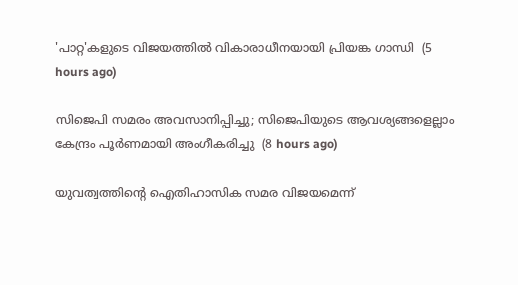'പാറ്റ'കളുടെ വിജയത്തില്‍ വികാരാധീനയായി പ്രിയങ്ക ഗാന്ധി  (5 hours ago)

സിജെപി സമരം അവസാനിപ്പിച്ചു; സിജെപിയുടെ ആവശ്യങ്ങളെല്ലാം കേന്ദ്രം പൂര്‍ണമായി അംഗീകരിച്ചു  (8 hours ago)

യുവത്വത്തിന്റെ ഐതിഹാസിക സമര വിജയമെന്ന്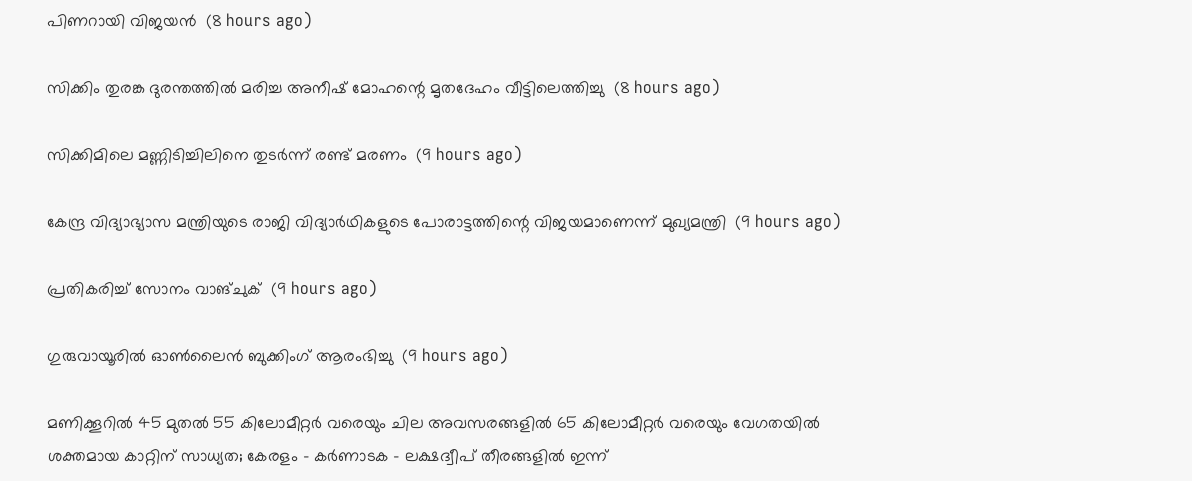പിണറായി വിജയന്‍  (8 hours ago)

സിക്കിം തുരങ്ക ദുരന്തത്തില്‍ മരിച്ച അനീഷ് മോഹന്റെ മൃതദേഹം വീട്ടിലെത്തിച്ചു  (8 hours ago)

സിക്കിമിലെ മണ്ണിടിച്ചിലിനെ തുടര്‍ന്ന് രണ്ട് മരണം  (9 hours ago)

കേന്ദ്ര വിദ്യാഭ്യാസ മന്ത്രിയുടെ രാജി വിദ്യാര്‍ഥികളുടെ പോരാട്ടത്തിന്റെ വിജയമാണെന്ന് മുഖ്യമന്ത്രി  (9 hours ago)

പ്രതികരിച്ച് സോനം വാങ്ചുക്  (9 hours ago)

ഗുരുവായൂരിൽ ഓൺലൈൻ ബുക്കിംഗ് ആരംഭിച്ചു  (9 hours ago)

മണിക്കൂറിൽ 45 മുതൽ 55 കിലോമീറ്റർ വരെയും ചില അവസരങ്ങളിൽ 65 കിലോമീറ്റർ വരെയും വേഗതയിൽ ശക്തമായ കാറ്റിന് സാധ്യത; കേരളം - കർണാടക - ലക്ഷദ്വീപ് തീരങ്ങളിൽ ഇന്ന്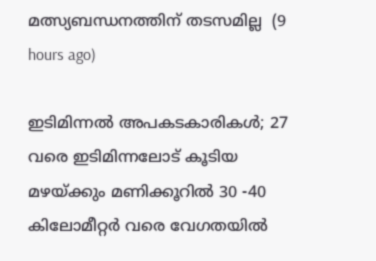മത്സ്യബന്ധനത്തിന് തടസമില്ല  (9 hours ago)

ഇടിമിന്നൽ അപകടകാരികൾ; 27 വരെ ഇടിമിന്നലോട് കൂടിയ മഴയ്ക്കും മണിക്കൂറിൽ 30 -40 കിലോമീറ്റർ വരെ വേഗതയിൽ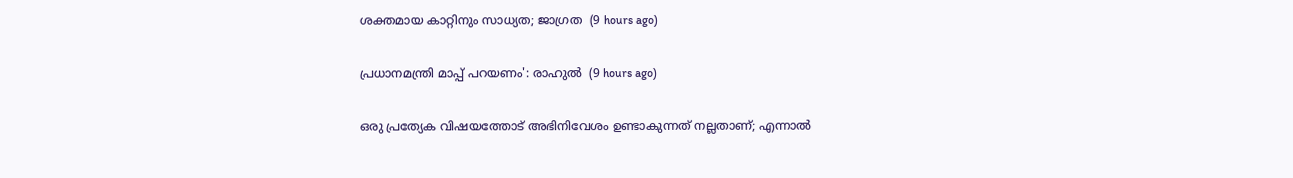ശക്തമായ കാറ്റിനും സാധ്യത; ജാഗ്രത  (9 hours ago)

പ്രധാനമന്ത്രി മാപ്പ് പറയണം': രാഹുൽ  (9 hours ago)

ഒരു പ്രത്യേക വിഷയത്തോട് അഭിനിവേശം ഉണ്ടാകുന്നത് നല്ലതാണ്; എന്നാൽ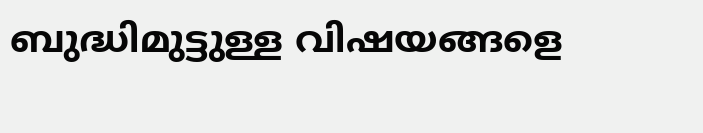ബുദ്ധിമുട്ടുള്ള വിഷയങ്ങളെ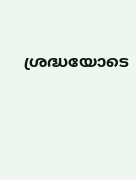ശ്രദ്ധയോടെ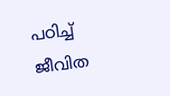പഠിച്ച് ജീവിത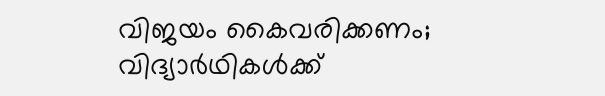വിജയം കൈവരിക്കണം; വിദ്യാർഥികൾക്ക്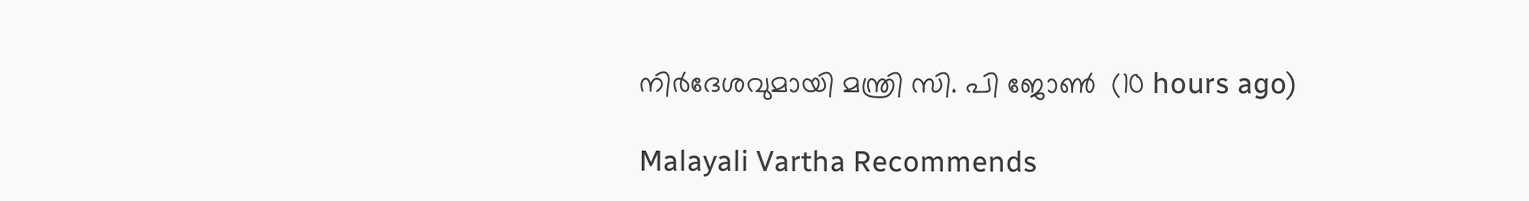നിർദേശവുമായി മന്ത്രി സി. പി ജോൺ  (10 hours ago)

Malayali Vartha Recommends